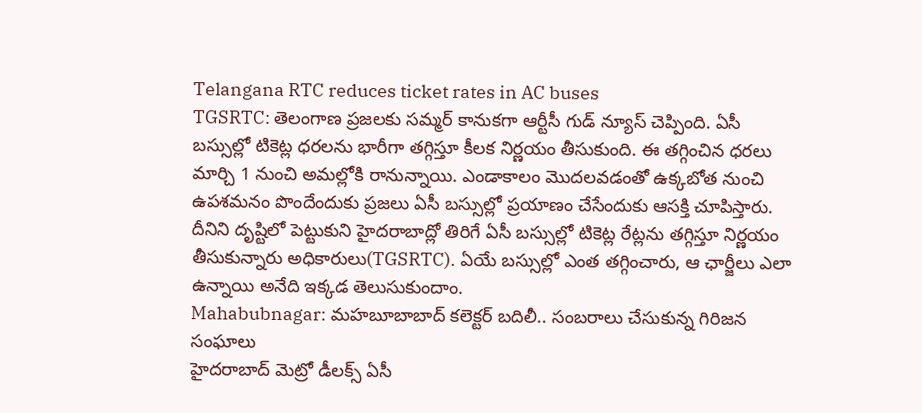Telangana RTC reduces ticket rates in AC buses
TGSRTC: తెలంగాణ ప్రజలకు సమ్మర్ కానుకగా ఆర్టీసీ గుడ్ న్యూస్ చెప్పింది. ఏసీ బస్సుల్లో టికెట్ల ధరలను భారీగా తగ్గిస్తూ కీలక నిర్ణయం తీసుకుంది. ఈ తగ్గించిన ధరలు మార్చి 1 నుంచి అమల్లోకి రానున్నాయి. ఎండాకాలం మొదలవడంతో ఉక్కబోత నుంచి ఉపశమనం పొందేందుకు ప్రజలు ఏసీ బస్సుల్లో ప్రయాణం చేసేందుకు ఆసక్తి చూపిస్తారు. దీనిని దృష్టిలో పెట్టుకుని హైదరాబాద్లో తిరిగే ఏసీ బస్సుల్లో టికెట్ల రేట్లను తగ్గిస్తూ నిర్ణయం తీసుకున్నారు అధికారులు(TGSRTC). ఏయే బస్సుల్లో ఎంత తగ్గించారు, ఆ ఛార్జీలు ఎలా ఉన్నాయి అనేది ఇక్కడ తెలుసుకుందాం.
Mahabubnagar: మహబూబాబాద్ కలెక్టర్ బదిలీ.. సంబరాలు చేసుకున్న గిరిజన సంఘాలు
హైదరాబాద్ మెట్రో డీలక్స్ ఏసీ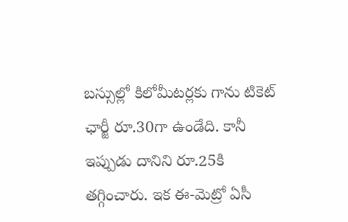బస్సుల్లో కిలోమీటర్లకు గాను టికెట్ ఛార్జీ రూ.30గా ఉండేది. కానీ ఇప్పుడు దానిని రూ.25కి తగ్గించారు. ఇక ఈ-మెట్రో ఏసీ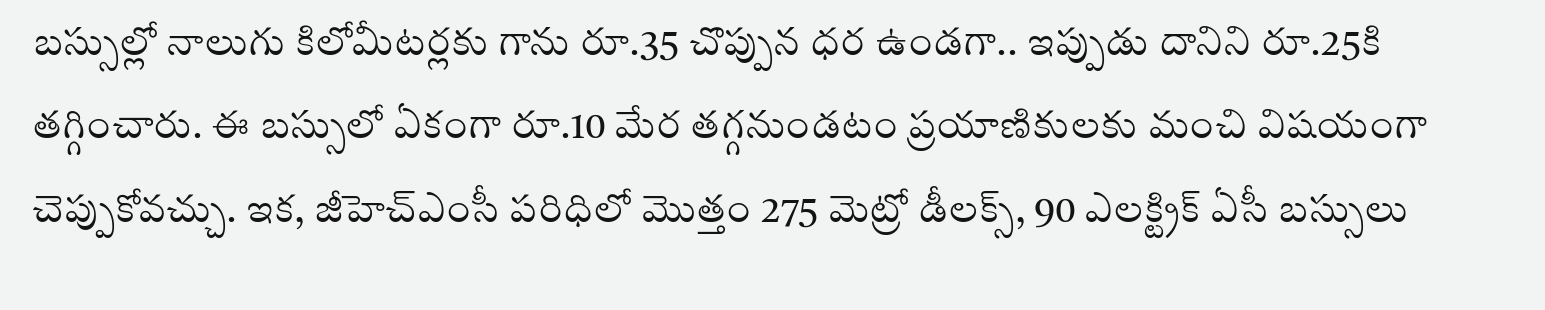బస్సుల్లో నాలుగు కిలోమీటర్లకు గాను రూ.35 చొప్పున ధర ఉండగా.. ఇప్పుడు దానిని రూ.25కి తగ్గించారు. ఈ బస్సులో ఏకంగా రూ.10 మేర తగ్గనుండటం ప్రయాణికులకు మంచి విషయంగా చెప్పుకోవచ్చు. ఇక, జీహెచ్ఎంసీ పరిధిలో మొత్తం 275 మెట్రో డీలక్స్, 90 ఎలక్ట్రిక్ ఏసీ బస్సులు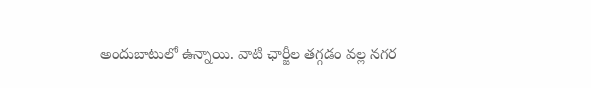అందుబాటులో ఉన్నాయి. వాటి ఛార్జీల తగ్గడం వల్ల నగర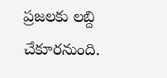ప్రజలకు లబ్ది చేకూరనుంది.